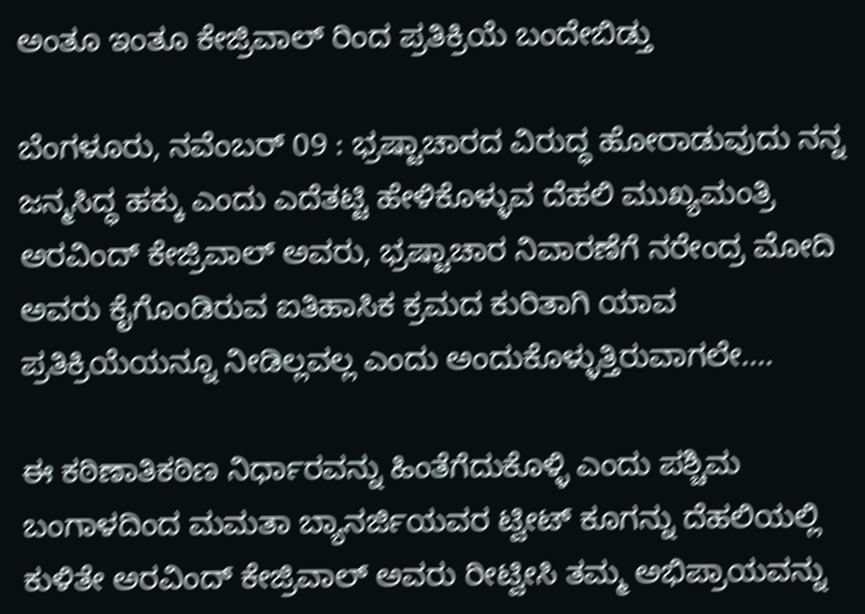ಅಂತೂ ಇಂತೂ ಕೇಜ್ರಿವಾಲ್ ರಿಂದ ಪ್ರತಿಕ್ರಿಯೆ ಬಂದೇಬಿಡ್ತು

ಬೆಂಗಳೂರು, ನವೆಂಬರ್ 09 : ಭ್ರಷ್ಟಾಚಾರದ ವಿರುದ್ಧ ಹೋರಾಡುವುದು ನನ್ನ ಜನ್ಮಸಿದ್ಧ ಹಕ್ಕು ಎಂದು ಎದೆತಟ್ಟಿ ಹೇಳಿಕೊಳ್ಳುವ ದೆಹಲಿ ಮುಖ್ಯಮಂತ್ರಿ ಅರವಿಂದ್ ಕೇಜ್ರಿವಾಲ್ ಅವರು, ಭ್ರಷ್ಟಾಚಾರ ನಿವಾರಣೆಗೆ ನರೇಂದ್ರ ಮೋದಿ ಅವರು ಕೈಗೊಂಡಿರುವ ಐತಿಹಾಸಿಕ ಕ್ರಮದ ಕುರಿತಾಗಿ ಯಾವ ಪ್ರತಿಕ್ರಿಯೆಯನ್ನೂ ನೀಡಿಲ್ಲವಲ್ಲ ಎಂದು ಅಂದುಕೊಳ್ಳುತ್ತಿರುವಾಗಲೇ....

ಈ ಕಠಿಣಾತಿಕಠಿಣ ನಿರ್ಧಾರವನ್ನು ಹಿಂತೆಗೆದುಕೊಳ್ಳಿ ಎಂದು ಪಶ್ಚಿಮ ಬಂಗಾಳದಿಂದ ಮಮತಾ ಬ್ಯಾನರ್ಜಿಯವರ ಟ್ವೀಟ್ ಕೂಗನ್ನು ದೆಹಲಿಯಲ್ಲಿ ಕುಳಿತೇ ಅರವಿಂದ್ ಕೇಜ್ರಿವಾಲ್ ಅವರು ರೀಟ್ವೀಸಿ ತಮ್ಮ ಅಭಿಪ್ರಾಯವನ್ನು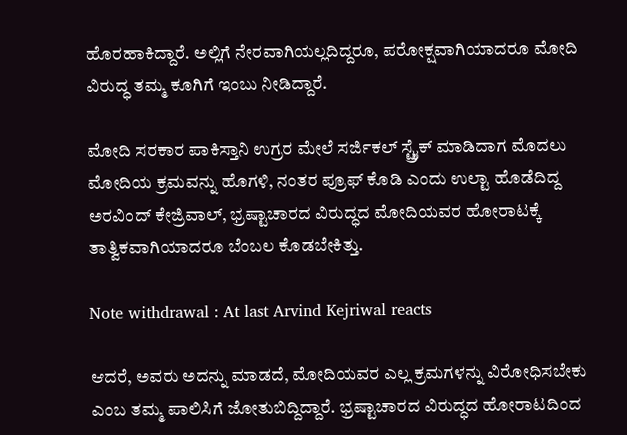ಹೊರಹಾಕಿದ್ದಾರೆ. ಅಲ್ಲಿಗೆ ನೇರವಾಗಿಯಲ್ಲದಿದ್ದರೂ, ಪರೋಕ್ಷವಾಗಿಯಾದರೂ ಮೋದಿ ವಿರುದ್ಧ ತಮ್ಮ ಕೂಗಿಗೆ ಇಂಬು ನೀಡಿದ್ದಾರೆ.

ಮೋದಿ ಸರಕಾರ ಪಾಕಿಸ್ತಾನಿ ಉಗ್ರರ ಮೇಲೆ ಸರ್ಜಿಕಲ್ ಸ್ಟ್ರೈಕ್ ಮಾಡಿದಾಗ ಮೊದಲು ಮೋದಿಯ ಕ್ರಮವನ್ನು ಹೊಗಳಿ, ನಂತರ ಪ್ರೂಫ್ ಕೊಡಿ ಎಂದು ಉಲ್ಟಾ ಹೊಡೆದಿದ್ದ ಅರವಿಂದ್ ಕೇಜ್ರಿವಾಲ್, ಭ್ರಷ್ಟಾಚಾರದ ವಿರುದ್ಧದ ಮೋದಿಯವರ ಹೋರಾಟಕ್ಕೆ ತಾತ್ವಿಕವಾಗಿಯಾದರೂ ಬೆಂಬಲ ಕೊಡಬೇಕಿತ್ತು.

Note withdrawal : At last Arvind Kejriwal reacts

ಆದರೆ, ಅವರು ಅದನ್ನು ಮಾಡದೆ, ಮೋದಿಯವರ ಎಲ್ಲ ಕ್ರಮಗಳನ್ನು ವಿರೋಧಿಸಬೇಕು ಎಂಬ ತಮ್ಮ ಪಾಲಿಸಿಗೆ ಜೋತುಬಿದ್ದಿದ್ದಾರೆ. ಭ್ರಷ್ಟಾಚಾರದ ವಿರುದ್ಧದ ಹೋರಾಟದಿಂದ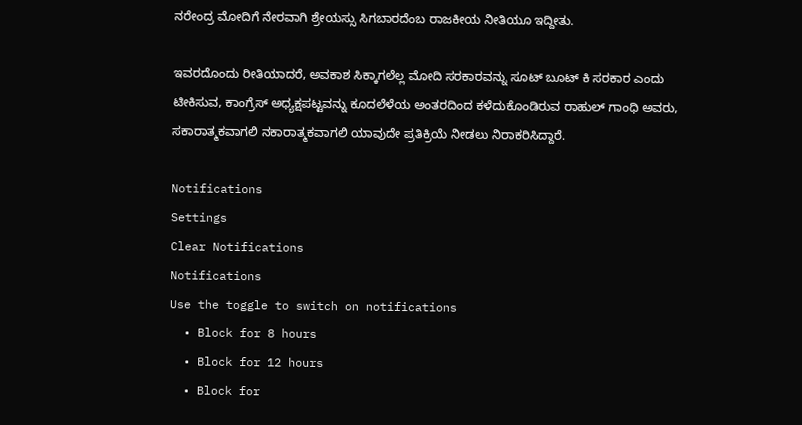ನರೇಂದ್ರ ಮೋದಿಗೆ ನೇರವಾಗಿ ಶ್ರೇಯಸ್ಸು ಸಿಗಬಾರದೆಂಬ ರಾಜಕೀಯ ನೀತಿಯೂ ಇದ್ದೀತು.

ಇವರದೊಂದು ರೀತಿಯಾದರೆ, ಅವಕಾಶ ಸಿಕ್ಕಾಗಲೆಲ್ಲ ಮೋದಿ ಸರಕಾರವನ್ನು ಸೂಟ್ ಬೂಟ್ ಕಿ ಸರಕಾರ ಎಂದು ಟೀಕಿಸುವ, ಕಾಂಗ್ರೆಸ್ ಅಧ್ಯಕ್ಷಪಟ್ಟವನ್ನು ಕೂದಲೆಳೆಯ ಅಂತರದಿಂದ ಕಳೆದುಕೊಂಡಿರುವ ರಾಹುಲ್ ಗಾಂಧಿ ಅವರು, ಸಕಾರಾತ್ಮಕವಾಗಲಿ ನಕಾರಾತ್ಮಕವಾಗಲಿ ಯಾವುದೇ ಪ್ರತಿಕ್ರಿಯೆ ನೀಡಲು ನಿರಾಕರಿಸಿದ್ದಾರೆ.

Notifications
Settings
Clear Notifications
Notifications
Use the toggle to switch on notifications
  • Block for 8 hours
  • Block for 12 hours
  • Block for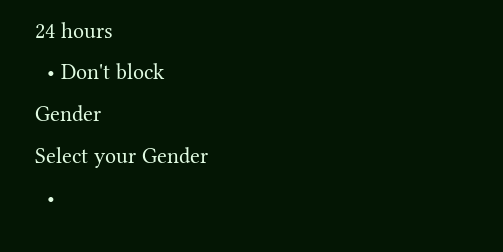24 hours
  • Don't block
Gender
Select your Gender
  •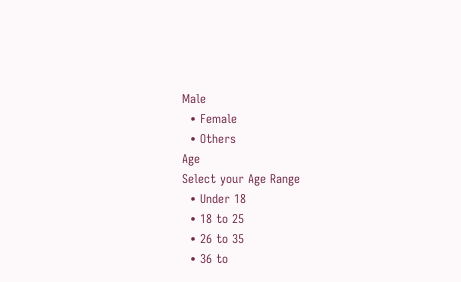Male
  • Female
  • Others
Age
Select your Age Range
  • Under 18
  • 18 to 25
  • 26 to 35
  • 36 to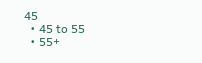45
  • 45 to 55
  • 55+